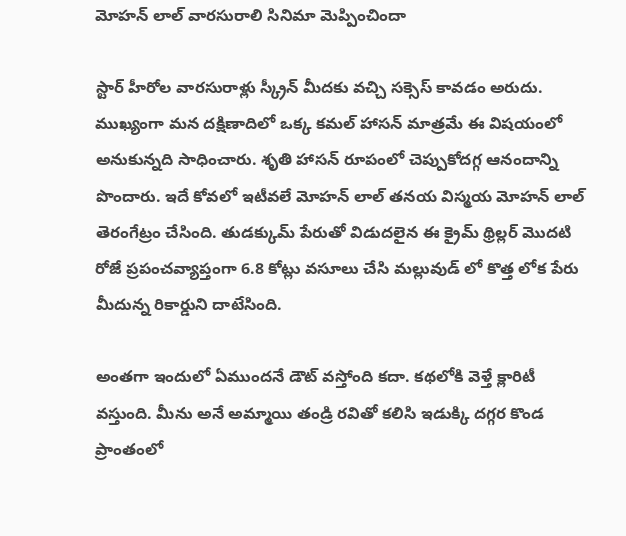మోహన్ లాల్ వారసురాలి సినిమా మెప్పించిందా

స్టార్ హీరోల వారసురాళ్లు స్క్రీన్ మీదకు వచ్చి సక్సెస్ కావడం అరుదు. ముఖ్యంగా మన దక్షిణాదిలో ఒక్క కమల్ హాసన్ మాత్రమే ఈ విషయంలో అనుకున్నది సాధించారు. శృతి హాసన్ రూపంలో చెప్పుకోదగ్గ ఆనందాన్ని పొందారు. ఇదే కోవలో ఇటీవలే మోహన్ లాల్ తనయ విస్మయ మోహన్ లాల్ తెరంగేట్రం చేసింది. తుడక్కుమ్ పేరుతో విడుదలైన ఈ క్రైమ్ థ్రిల్లర్ మొదటి రోజే ప్రపంచవ్యాప్తంగా 6.8 కోట్లు వసూలు చేసి మల్లువుడ్ లో కొత్త లోక పేరు మీదున్న రికార్డుని దాటేసింది.

అంతగా ఇందులో ఏముందనే డౌట్ వస్తోంది కదా. కథలోకి వెళ్తే క్లారిటీ వస్తుంది. మీను అనే అమ్మాయి తండ్రి రవితో కలిసి ఇడుక్కి దగ్గర కొండ ప్రాంతంలో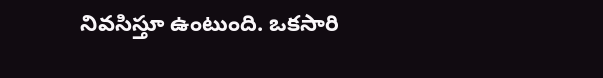నివసిస్తూ ఉంటుంది. ఒకసారి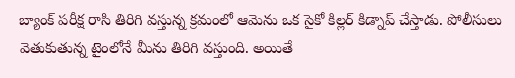బ్యాంక్ పరీక్ష రాసి తిరిగి వస్తున్న క్రమంలో ఆమెను ఒక సైకో కిల్లర్ కిడ్నాప్ చేస్తాడు. పోలీసులు వెతుకుతున్న టైంలోనే మీను తిరిగి వస్తుంది. అయితే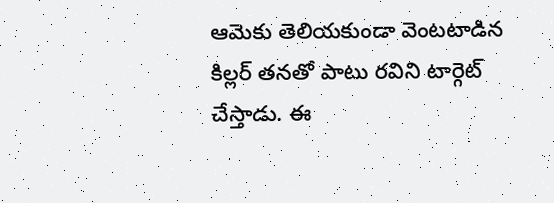ఆమెకు తెలియకుండా వెంటటాడిన కిల్లర్ తనతో పాటు రవిని టార్గెట్ చేస్తాడు. ఈ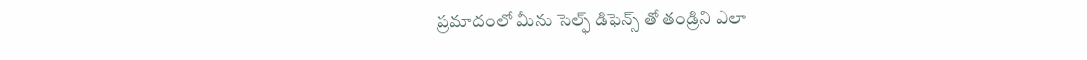ప్రమాదంలో మీను సెల్ఫ్ డిఫెన్స్ తో తండ్రిని ఎలా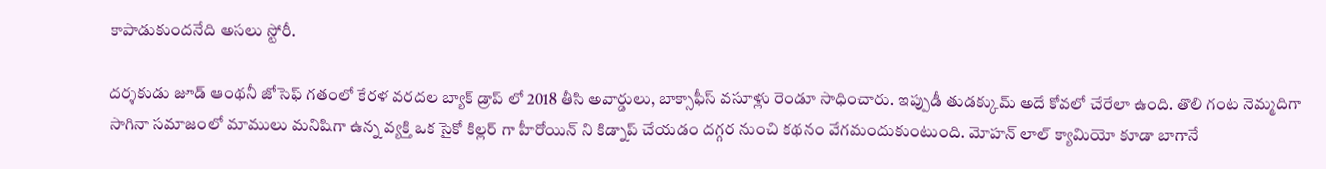కాపాడుకుందనేది అసలు స్టోరీ.

దర్శకుడు జూడ్ ఆంథనీ జోసెఫ్ గతంలో కేరళ వరదల బ్యాక్ డ్రాప్ లో 2018 తీసి అవార్డులు, బాక్సాఫీస్ వసూళ్లు రెండూ సాధించారు. ఇప్పుడీ తుడక్కుమ్ అదే కోవలో చేరేలా ఉంది. తొలి గంట నెమ్మదిగా సాగినా సమాజంలో మాములు మనిషిగా ఉన్న వ్యక్తి ఒక సైకో కిల్లర్ గా హీరోయిన్ ని కిడ్నాప్ చేయడం దగ్గర నుంచి కథనం వేగమందుకుంటుంది. మోహన్ లాల్ క్యామియో కూడా బాగానే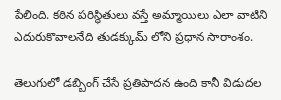పేలింది. కఠిన పరిస్థితులు వస్తే అమ్మాయిలు ఎలా వాటిని ఎదురుకొవాలనేది తుడక్కుమ్ లోని ప్రధాన సారాంశం.

తెలుగులో డబ్బింగ్ చేసే ప్రతిపాదన ఉంది కానీ విడుదల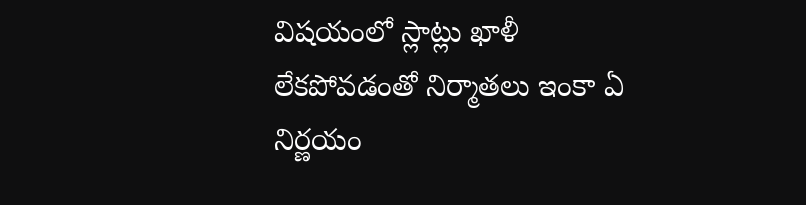విషయంలో స్లాట్లు ఖాళీ లేకపోవడంతో నిర్మాతలు ఇంకా ఏ నిర్ణయం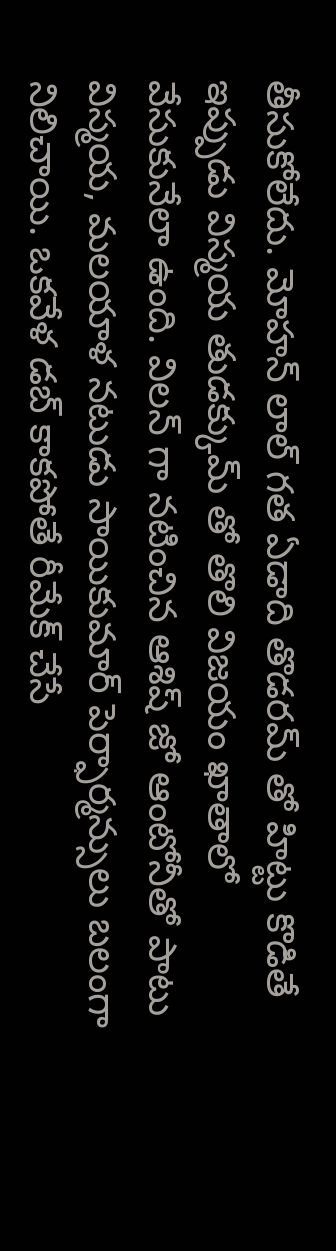తీసుకోలేదు. మోహన్ లాల్ గత ఏడాది తొడరమ్ తో హిట్టు కొడితే ఇప్పుడు విస్మయ తుడక్కుమ్ తో తొలి విజయం ఖాతాలో వేసుకునేలా ఉంది. విలన్ గా నటించిన ఆశిష్ జో ఆంటోనీతో పాటు విస్మయ, మలయాళ నటుడు సాయికుమార్ పెర్ఫార్మన్సులు బలంగా నిలిచాయి. ఒకవేళ డబ్ కాకపోతే రీమేక్ చేసే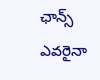ఛాన్స్ ఎవరైనా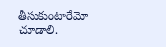తీసుకుంటారేమో చూడాలి.